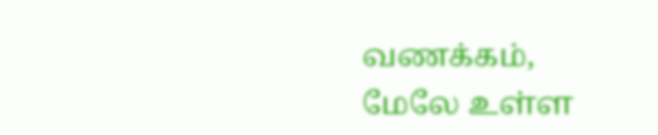வணக்கம்,
மேலே உள்ள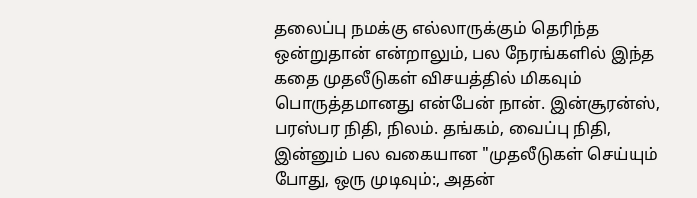தலைப்பு நமக்கு எல்லாருக்கும் தெரிந்த ஒன்றுதான் என்றாலும், பல நேரங்களில் இந்த கதை முதலீடுகள் விசயத்தில் மிகவும் பொருத்தமானது என்பேன் நான். இன்சூரன்ஸ், பரஸ்பர நிதி, நிலம். தங்கம், வைப்பு நிதி, இன்னும் பல வகையான "முதலீடுகள் செய்யும் போது, ஒரு முடிவும்:, அதன்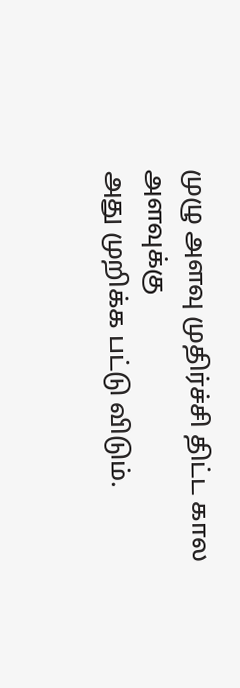முழு அளவு முதிர்ச்சி திட்ட கால அளவுக்கு
அது முறிக்க பட்டு விடும்.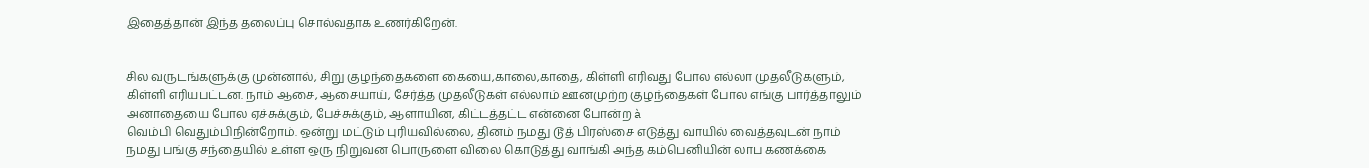இதைத்தான் இந்த தலைப்பு சொல்வதாக உணர்கிறேன்.


சில வருடங்களுக்கு முன்னால், சிறு குழந்தைகளை கையை,காலை,காதை, கிள்ளி எரிவது போல எல்லா முதலீடுகளும், கிள்ளி எரியபட்டன. நாம் ஆசை, ஆசையாய், சேர்த்த முதலீடுகள் எல்லாம் ஊனமுற்ற குழந்தைகள் போல எங்கு பார்த்தாலும் அனாதையை போல ஏச்சுக்கும், பேச்சுக்கும், ஆளாயின, கிட்டத்தட்ட என்னை போன்ற à
வெம்பி வெதும்பிநின்றோம். ஒன்று மட்டும் புரியவில்லை, தினம் நமது டூத் பிரஸ்சை எடுத்து வாயில் வைத்தவுடன் நாம் நமது பங்கு சந்தையில் உள்ள ஒரு நிறுவன பொருளை விலை கொடுத்து வாங்கி அந்த கம்பெனியின் லாப கணக்கை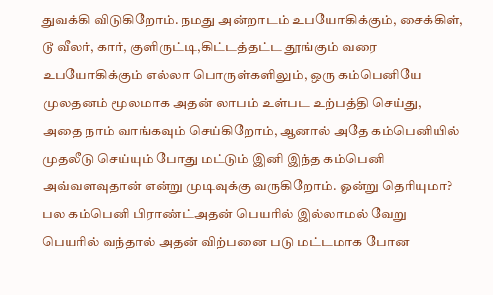துவக்கி விடுகிறோம். நமது அன்றாடம் உபயோகிக்கும், சைக்கிள், டூ வீலர், கார், குளிருட்டி,கிட்டத்தட்ட தூங்கும் வரை உபயோகிக்கும் எல்லா பொருள்களிலும், ஒரு கம்பெனியே
முலதனம் மூலமாக அதன் லாபம் உள்பட உற்பத்தி செய்து, அதை நாம் வாங்கவும் செய்கிறோம், ஆனால் அதே கம்பெனியில் முதலீடு செய்யும் போது மட்டும் இனி இந்த கம்பெனி அவ்வளவுதான் என்று முடிவுக்கு வருகிறோம். ஓன்று தெரியுமா? பல கம்பெனி பிராண்ட்அதன் பெயரில் இல்லாமல் வேறு பெயரில் வந்தால் அதன் விற்பனை படு மட்டமாக போன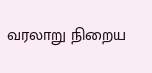வரலாறு நிறைய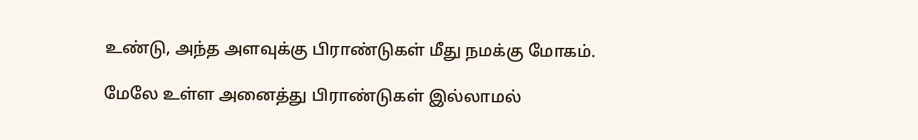உண்டு, அந்த அளவுக்கு பிராண்டுகள் மீது நமக்கு மோகம்.

மேலே உள்ள அனைத்து பிராண்டுகள் இல்லாமல்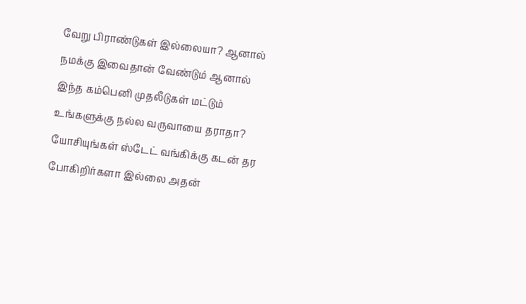வேறு பிராண்டுகள் இல்லையா? ஆனால் நமக்கு இவைதான் வேண்டும் ஆனால் இந்த கம்பெனி முதலீடுகள் மட்டும் உங்களுக்கு நல்ல வருவாயை தராதா?
யோசியுங்கள் ஸ்டேட் வங்கிக்கு கடன் தர போகிறிர்களா இல்லை அதன்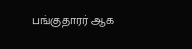பங்குதாரர் ஆக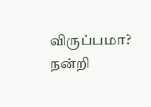விருப்பமா?
நன்றி